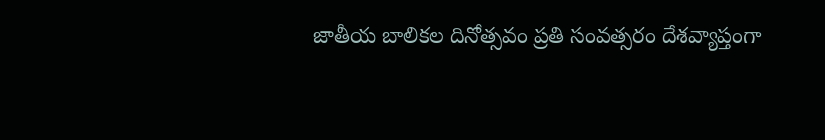జాతీయ బాలికల దినోత్సవం ప్రతి సంవత్సరం దేశవ్యాప్తంగా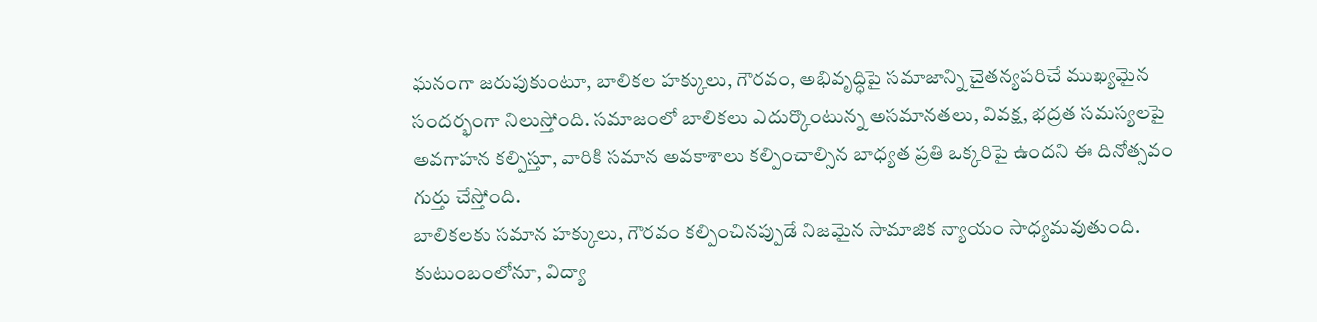ఘనంగా జరుపుకుంటూ, బాలికల హక్కులు, గౌరవం, అభివృద్ధిపై సమాజాన్ని చైతన్యపరిచే ముఖ్యమైన సందర్భంగా నిలుస్తోంది. సమాజంలో బాలికలు ఎదుర్కొంటున్న అసమానతలు, వివక్ష, భద్రత సమస్యలపై అవగాహన కల్పిస్తూ, వారికి సమాన అవకాశాలు కల్పించాల్సిన బాధ్యత ప్రతి ఒక్కరిపై ఉందని ఈ దినోత్సవం గుర్తు చేస్తోంది.
బాలికలకు సమాన హక్కులు, గౌరవం కల్పించినప్పుడే నిజమైన సామాజిక న్యాయం సాధ్యమవుతుంది. కుటుంబంలోనూ, విద్యా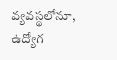వ్యవస్థలోనూ, ఉద్యోగ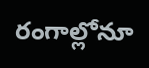రంగాల్లోనూ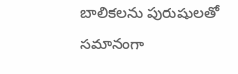బాలికలను పురుషులతో సమానంగా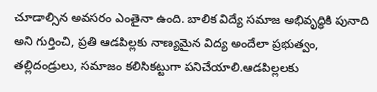చూడాల్సిన అవసరం ఎంతైనా ఉంది. బాలిక విద్యే సమాజ అభివృద్ధికి పునాది అని గుర్తించి, ప్రతి ఆడపిల్లకు నాణ్యమైన విద్య అందేలా ప్రభుత్వం, తల్లిదండ్రులు, సమాజం కలిసికట్టుగా పనిచేయాలి.ఆడపిల్లలకు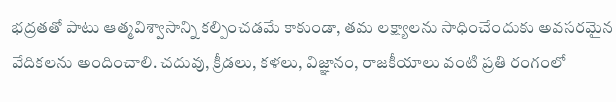భద్రతతో పాటు ఆత్మవిశ్వాసాన్ని కల్పించడమే కాకుండా, తమ లక్ష్యాలను సాధించేందుకు అవసరమైన వేదికలను అందించాలి. చదువు, క్రీడలు, కళలు, విజ్ఞానం, రాజకీయాలు వంటి ప్రతి రంగంలో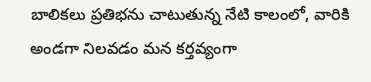బాలికలు ప్రతిభను చాటుతున్న నేటి కాలంలో, వారికి అండగా నిలవడం మన కర్తవ్యంగా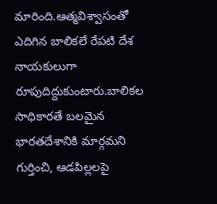మారింది.ఆత్మవిశ్వాసంతో ఎదిగిన బాలికలే రేపటి దేశ నాయకులుగా రూపుదిద్దుకుంటారు.బాలికల సాధికారతే బలమైన భారతదేశానికి మార్గమని గుర్తించి, ఆడపిల్లలపై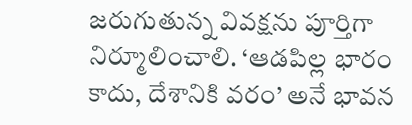జరుగుతున్న వివక్షను పూర్తిగా నిర్మూలించాలి. ‘ఆడపిల్ల భారం కాదు, దేశానికి వరం’ అనే భావన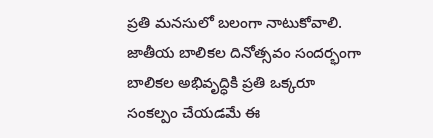ప్రతి మనసులో బలంగా నాటుకోవాలి. జాతీయ బాలికల దినోత్సవం సందర్భంగా బాలికల అభివృద్ధికి ప్రతి ఒక్కరూ సంకల్పం చేయడమే ఈ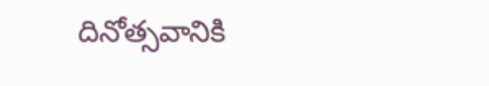దినోత్సవానికి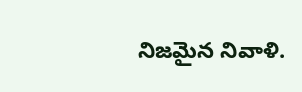నిజమైన నివాళి.